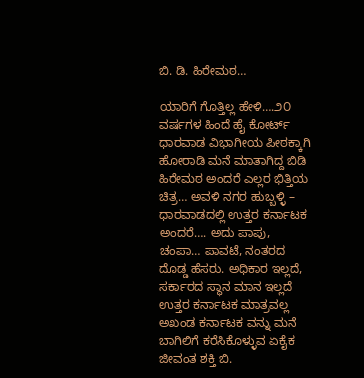ಬಿ. ಡಿ. ಹಿರೇಮಠ…

ಯಾರಿಗೆ ಗೊತ್ತಿಲ್ಲ ಹೇಳಿ….೨೦ ವರ್ಷಗಳ ಹಿಂದೆ ಹೈ ಕೋರ್ಟ್ ಧಾರವಾಡ ವಿಭಾಗೀಯ ಪೀಠಕ್ಕಾಗಿ ಹೋರಾಡಿ ಮನೆ ಮಾತಾಗಿದ್ದ ಬಿಡಿ ಹಿರೇಮಠ ಅಂದರೆ ಎಲ್ಲರ ಭಿತ್ತಿಯ ಚಿತ್ರ… ಅವಳಿ ನಗರ ಹುಬ್ಬಳ್ಳಿ – ಧಾರವಾಡದಲ್ಲಿ ಉತ್ತರ ಕರ್ನಾಟಕ ಅಂದರೆ…. ಅದು ಪಾಪು, ಚಂಪಾ… ಪಾವಟೆ, ನಂತರದ ದೊಡ್ಡ ಹೆಸರು. ಅಧಿಕಾರ ಇಲ್ಲದೆ, ಸರ್ಕಾರದ ಸ್ಥಾನ ಮಾನ ಇಲ್ಲದೆ ಉತ್ತರ ಕರ್ನಾಟಕ ಮಾತ್ರವಲ್ಲ ಅಖಂಡ ಕರ್ನಾಟಕ ವನ್ನು ಮನೆ ಬಾಗಿಲಿಗೆ ಕರೆಸಿಕೊಳ್ಳುವ ಏಕೈಕ ಜೀವಂತ ಶಕ್ತಿ ಬಿ.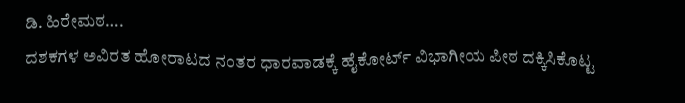ಡಿ. ಹಿರೇಮಠ….
ದಶಕಗಳ ಅವಿರತ ಹೋರಾಟದ ನಂತರ ಧಾರವಾಡಕ್ಕೆ ಹೈಕೋರ್ಟ್ ವಿಭಾಗೀಯ ಪೀಠ ದಕ್ಕಿಸಿಕೊಟ್ಟ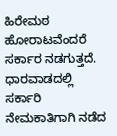ಹಿರೇಮಠ ಹೋರಾಟವೆಂದರೆ ಸರ್ಕಾರ ನಡಗುತ್ತದೆ. ಧಾರವಾಡದಲ್ಲಿ ಸರ್ಕಾರಿ ನೇಮಕಾತಿಗಾಗಿ ನಡೆದ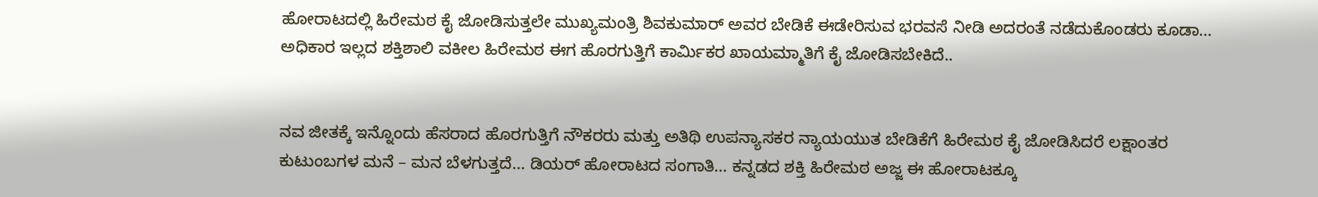ಹೋರಾಟದಲ್ಲಿ ಹಿರೇಮಠ ಕೈ ಜೋಡಿಸುತ್ತಲೇ ಮುಖ್ಯಮಂತ್ರಿ ಶಿವಕುಮಾರ್ ಅವರ ಬೇಡಿಕೆ ಈಡೇರಿಸುವ ಭರವಸೆ ನೀಡಿ ಅದರಂತೆ ನಡೆದುಕೊಂಡರು ಕೂಡಾ… ಅಧಿಕಾರ ಇಲ್ಲದ ಶಕ್ತಿಶಾಲಿ ವಕೀಲ ಹಿರೇಮಠ ಈಗ ಹೊರಗುತ್ತಿಗೆ ಕಾರ್ಮಿಕರ ಖಾಯಮ್ಮಾತಿಗೆ ಕೈ ಜೋಡಿಸಬೇಕಿದೆ..


ನವ ಜೀತಕ್ಕೆ ಇನ್ನೊಂದು ಹೆಸರಾದ ಹೊರಗುತ್ತಿಗೆ ನೌಕರರು ಮತ್ತು ಅತಿಥಿ ಉಪನ್ಯಾಸಕರ ನ್ಯಾಯಯುತ ಬೇಡಿಕೆಗೆ ಹಿರೇಮಠ ಕೈ ಜೋಡಿಸಿದರೆ ಲಕ್ಷಾಂತರ ಕುಟುಂಬಗಳ ಮನೆ – ಮನ ಬೆಳಗುತ್ತದೆ… ಡಿಯರ್ ಹೋರಾಟದ ಸಂಗಾತಿ… ಕನ್ನಡದ ಶಕ್ತಿ ಹಿರೇಮಠ ಅಜ್ಜ ಈ ಹೋರಾಟಕ್ಕೂ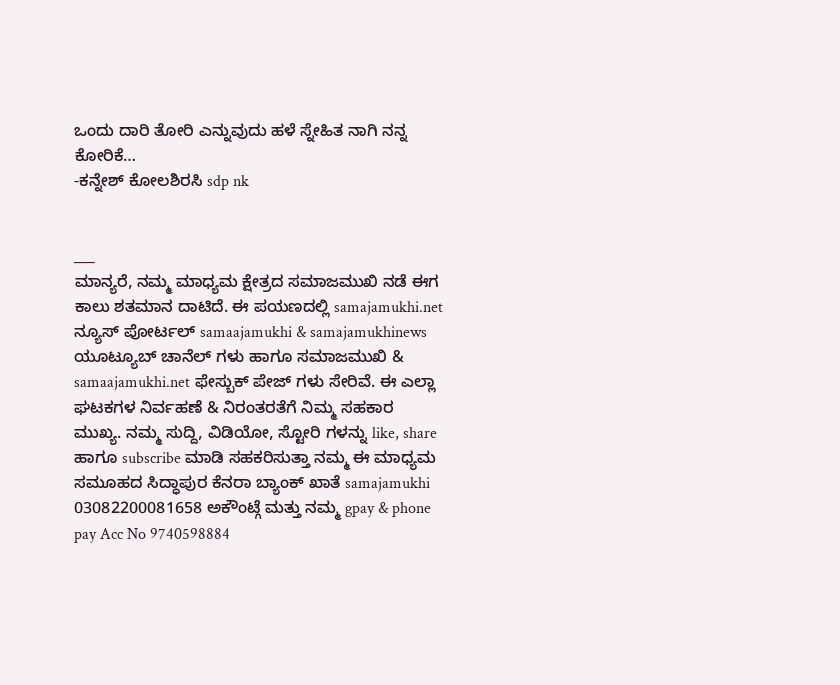ಒಂದು ದಾರಿ ತೋರಿ ಎನ್ನುವುದು ಹಳೆ ಸ್ನೇಹಿತ ನಾಗಿ ನನ್ನ ಕೋರಿಕೆ…
-ಕನ್ನೇಶ್ ಕೋಲಶಿರಸಿ sdp nk


___
ಮಾನ್ಯರೆ, ನಮ್ಮ ಮಾಧ್ಯಮ ಕ್ಷೇತ್ರದ ಸಮಾಜಮುಖಿ ನಡೆ ಈಗ ಕಾಲು ಶತಮಾನ ದಾಟಿದೆ. ಈ ಪಯಣದಲ್ಲಿ samajamukhi.net ನ್ಯೂಸ್ ಪೋರ್ಟಲ್ samaajamukhi & samajamukhinews ಯೂಟ್ಯೂಬ್ ಚಾನೆಲ್ ಗಳು ಹಾಗೂ ಸಮಾಜಮುಖಿ & samaajamukhi.net ಫೇಸ್ಬುಕ್ ಪೇಜ್ ಗಳು ಸೇರಿವೆ. ಈ ಎಲ್ಲಾ ಘಟಕಗಳ ನಿರ್ವಹಣೆ & ನಿರಂತರತೆಗೆ ನಿಮ್ಮ ಸಹಕಾರ ಮುಖ್ಯ. ನಮ್ಮ ಸುದ್ದಿ, ವಿಡಿಯೋ, ಸ್ಟೋರಿ ಗಳನ್ನು like, share ಹಾಗೂ subscribe ಮಾಡಿ ಸಹಕರಿಸುತ್ತಾ ನಮ್ಮ ಈ ಮಾಧ್ಯಮ ಸಮೂಹದ ಸಿದ್ಧಾಪುರ ಕೆನರಾ ಬ್ಯಾಂಕ್ ಖಾತೆ samajamukhi 03082200081658 ಅಕೌಂಟ್ಗೆ ಮತ್ತು ನಮ್ಮ gpay & phone pay Acc No 9740598884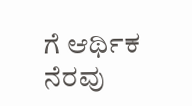ಗೆ ಆರ್ಥಿಕ ನೆರವು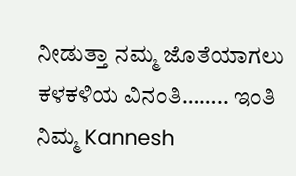ನೀಡುತ್ತಾ ನಮ್ಮ ಜೊತೆಯಾಗಲು ಕಳಕಳಿಯ ವಿನಂತಿ…….. ಇಂತಿ ನಿಮ್ಮ Kannesh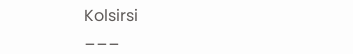Kolsirsi
___